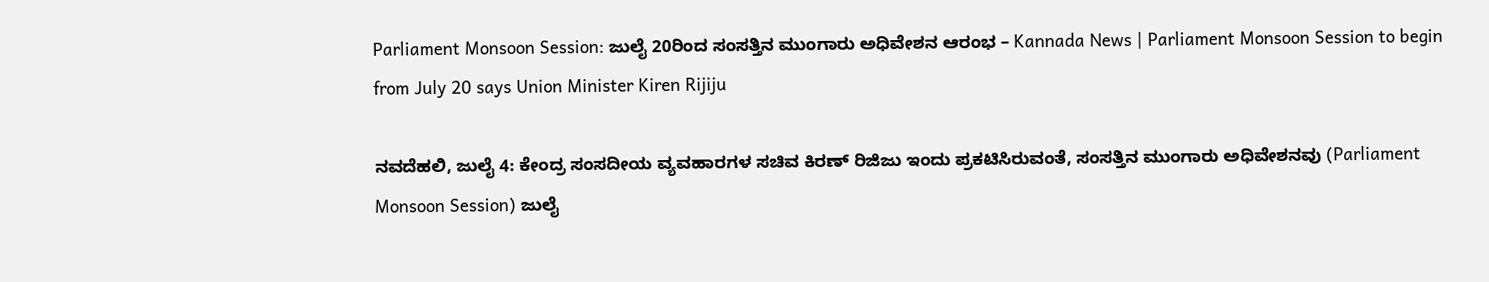Parliament Monsoon Session: ಜುಲೈ 20ರಿಂದ ಸಂಸತ್ತಿನ ಮುಂಗಾರು ಅಧಿವೇಶನ ಆರಂಭ – Kannada News | Parliament Monsoon Session to begin from July 20 says Union Minister Kiren Rijiju

ನವದೆಹಲಿ, ಜುಲೈ 4: ಕೇಂದ್ರ ಸಂಸದೀಯ ವ್ಯವಹಾರಗಳ ಸಚಿವ ಕಿರಣ್ ರಿಜಿಜು ಇಂದು ಪ್ರಕಟಿಸಿರುವಂತೆ, ಸಂಸತ್ತಿನ ಮುಂಗಾರು ಅಧಿವೇಶನವು (Parliament Monsoon Session) ಜುಲೈ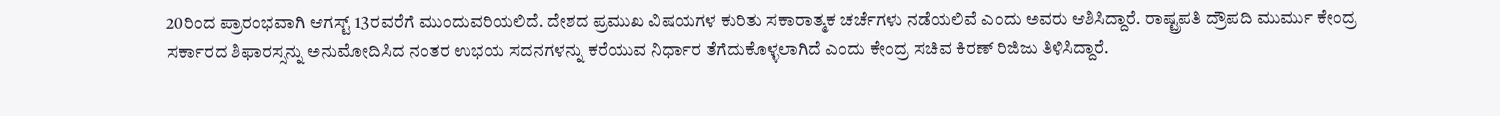20ರಿಂದ ಪ್ರಾರಂಭವಾಗಿ ಆಗಸ್ಟ್ 13ರವರೆಗೆ ಮುಂದುವರಿಯಲಿದೆ. ದೇಶದ ಪ್ರಮುಖ ವಿಷಯಗಳ ಕುರಿತು ಸಕಾರಾತ್ಮಕ ಚರ್ಚೆಗಳು ನಡೆಯಲಿವೆ ಎಂದು ಅವರು ಆಶಿಸಿದ್ದಾರೆ. ರಾಷ್ಟ್ರಪತಿ ದ್ರೌಪದಿ ಮುರ್ಮು ಕೇಂದ್ರ ಸರ್ಕಾರದ ಶಿಫಾರಸ್ಸನ್ನು ಅನುಮೋದಿಸಿದ ನಂತರ ಉಭಯ ಸದನಗಳನ್ನು ಕರೆಯುವ ನಿರ್ಧಾರ ತೆಗೆದುಕೊಳ್ಳಲಾಗಿದೆ ಎಂದು ಕೇಂದ್ರ ಸಚಿವ ಕಿರಣ್ ರಿಜಿಜು ತಿಳಿಸಿದ್ದಾರೆ.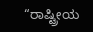“ರಾಷ್ಟ್ರೀಯ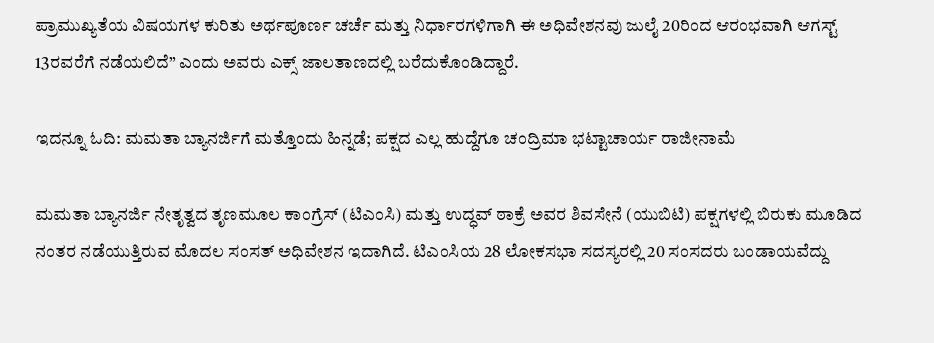ಪ್ರಾಮುಖ್ಯತೆಯ ವಿಷಯಗಳ ಕುರಿತು ಅರ್ಥಪೂರ್ಣ ಚರ್ಚೆ ಮತ್ತು ನಿರ್ಧಾರಗಳಿಗಾಗಿ ಈ ಅಧಿವೇಶನವು ಜುಲೈ 20ರಿಂದ ಆರಂಭವಾಗಿ ಆಗಸ್ಟ್ 13ರವರೆಗೆ ನಡೆಯಲಿದೆ” ಎಂದು ಅವರು ಎಕ್ಸ್ ಜಾಲತಾಣದಲ್ಲಿ ಬರೆದುಕೊಂಡಿದ್ದಾರೆ.

ಇದನ್ನೂ ಓದಿ: ಮಮತಾ ಬ್ಯಾನರ್ಜಿಗೆ ಮತ್ತೊಂದು ಹಿನ್ನಡೆ; ಪಕ್ಷದ ಎಲ್ಲ ಹುದ್ದೆಗೂ ಚಂದ್ರಿಮಾ ಭಟ್ಟಾಚಾರ್ಯ ರಾಜೀನಾಮೆ

ಮಮತಾ ಬ್ಯಾನರ್ಜಿ ನೇತೃತ್ವದ ತೃಣಮೂಲ ಕಾಂಗ್ರೆಸ್ (ಟಿಎಂಸಿ) ಮತ್ತು ಉದ್ಧವ್ ಠಾಕ್ರೆ ಅವರ ಶಿವಸೇನೆ (ಯುಬಿಟಿ) ಪಕ್ಷಗಳಲ್ಲಿ ಬಿರುಕು ಮೂಡಿದ ನಂತರ ನಡೆಯುತ್ತಿರುವ ಮೊದಲ ಸಂಸತ್ ಅಧಿವೇಶನ ಇದಾಗಿದೆ. ಟಿಎಂಸಿಯ 28 ಲೋಕಸಭಾ ಸದಸ್ಯರಲ್ಲಿ 20 ಸಂಸದರು ಬಂಡಾಯವೆದ್ದು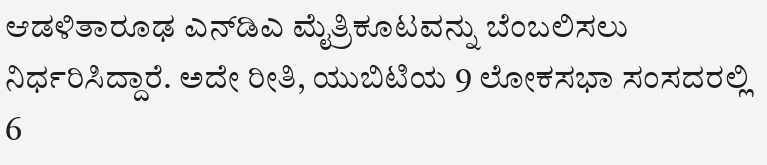ಆಡಳಿತಾರೂಢ ಎನ್‌ಡಿಎ ಮೈತ್ರಿಕೂಟವನ್ನು ಬೆಂಬಲಿಸಲು ನಿರ್ಧರಿಸಿದ್ದಾರೆ. ಅದೇ ರೀತಿ, ಯುಬಿಟಿಯ 9 ಲೋಕಸಭಾ ಸಂಸದರಲ್ಲಿ 6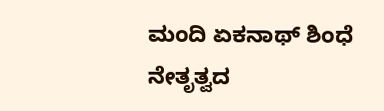ಮಂದಿ ಏಕನಾಥ್ ಶಿಂಧೆ ನೇತೃತ್ವದ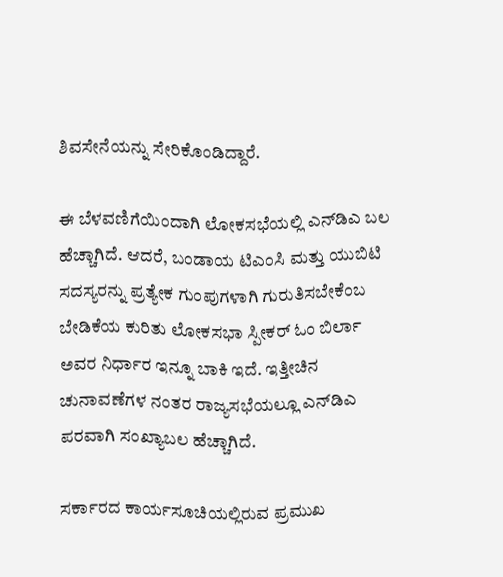ಶಿವಸೇನೆಯನ್ನು ಸೇರಿಕೊಂಡಿದ್ದಾರೆ.

ಈ ಬೆಳವಣಿಗೆಯಿಂದಾಗಿ ಲೋಕಸಭೆಯಲ್ಲಿ ಎನ್‌ಡಿಎ ಬಲ ಹೆಚ್ಚಾಗಿದೆ. ಆದರೆ, ಬಂಡಾಯ ಟಿಎಂಸಿ ಮತ್ತು ಯುಬಿಟಿ ಸದಸ್ಯರನ್ನು ಪ್ರತ್ಯೇಕ ಗುಂಪುಗಳಾಗಿ ಗುರುತಿಸಬೇಕೆಂಬ ಬೇಡಿಕೆಯ ಕುರಿತು ಲೋಕಸಭಾ ಸ್ಪೀಕರ್ ಓಂ ಬಿರ್ಲಾ ಅವರ ನಿರ್ಧಾರ ಇನ್ನೂ ಬಾಕಿ ಇದೆ. ಇತ್ತೀಚಿನ ಚುನಾವಣೆಗಳ ನಂತರ ರಾಜ್ಯಸಭೆಯಲ್ಲೂ ಎನ್‌ಡಿಎ ಪರವಾಗಿ ಸಂಖ್ಯಾಬಲ ಹೆಚ್ಚಾಗಿದೆ.

ಸರ್ಕಾರದ ಕಾರ್ಯಸೂಚಿಯಲ್ಲಿರುವ ಪ್ರಮುಖ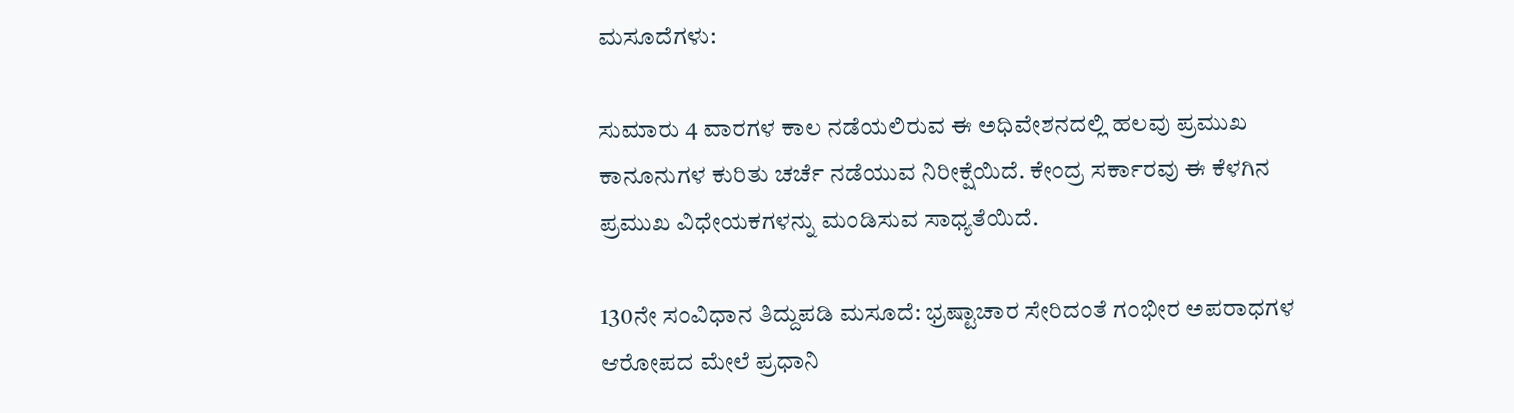ಮಸೂದೆಗಳು:

ಸುಮಾರು 4 ವಾರಗಳ ಕಾಲ ನಡೆಯಲಿರುವ ಈ ಅಧಿವೇಶನದಲ್ಲಿ ಹಲವು ಪ್ರಮುಖ ಕಾನೂನುಗಳ ಕುರಿತು ಚರ್ಚೆ ನಡೆಯುವ ನಿರೀಕ್ಷೆಯಿದೆ. ಕೇಂದ್ರ ಸರ್ಕಾರವು ಈ ಕೆಳಗಿನ ಪ್ರಮುಖ ವಿಧೇಯಕಗಳನ್ನು ಮಂಡಿಸುವ ಸಾಧ್ಯತೆಯಿದೆ.

130ನೇ ಸಂವಿಧಾನ ತಿದ್ದುಪಡಿ ಮಸೂದೆ: ಭ್ರಷ್ಟಾಚಾರ ಸೇರಿದಂತೆ ಗಂಭೀರ ಅಪರಾಧಗಳ ಆರೋಪದ ಮೇಲೆ ಪ್ರಧಾನಿ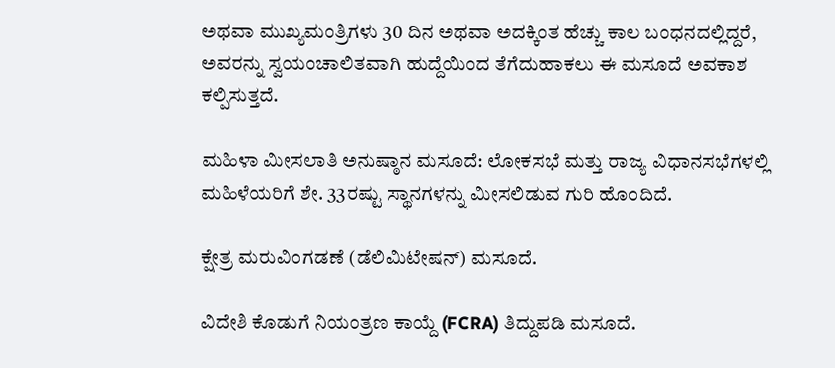ಅಥವಾ ಮುಖ್ಯಮಂತ್ರಿಗಳು 30 ದಿನ ಅಥವಾ ಅದಕ್ಕಿಂತ ಹೆಚ್ಚು ಕಾಲ ಬಂಧನದಲ್ಲಿದ್ದರೆ, ಅವರನ್ನು ಸ್ವಯಂಚಾಲಿತವಾಗಿ ಹುದ್ದೆಯಿಂದ ತೆಗೆದುಹಾಕಲು ಈ ಮಸೂದೆ ಅವಕಾಶ ಕಲ್ಪಿಸುತ್ತದೆ.

ಮಹಿಳಾ ಮೀಸಲಾತಿ ಅನುಷ್ಠಾನ ಮಸೂದೆ: ಲೋಕಸಭೆ ಮತ್ತು ರಾಜ್ಯ ವಿಧಾನಸಭೆಗಳಲ್ಲಿ ಮಹಿಳೆಯರಿಗೆ ಶೇ. 33ರಷ್ಟು ಸ್ಥಾನಗಳನ್ನು ಮೀಸಲಿಡುವ ಗುರಿ ಹೊಂದಿದೆ.

ಕ್ಷೇತ್ರ ಮರುವಿಂಗಡಣೆ (ಡೆಲಿಮಿಟೇಷನ್) ಮಸೂದೆ.

ವಿದೇಶಿ ಕೊಡುಗೆ ನಿಯಂತ್ರಣ ಕಾಯ್ದೆ (FCRA) ತಿದ್ದುಪಡಿ ಮಸೂದೆ.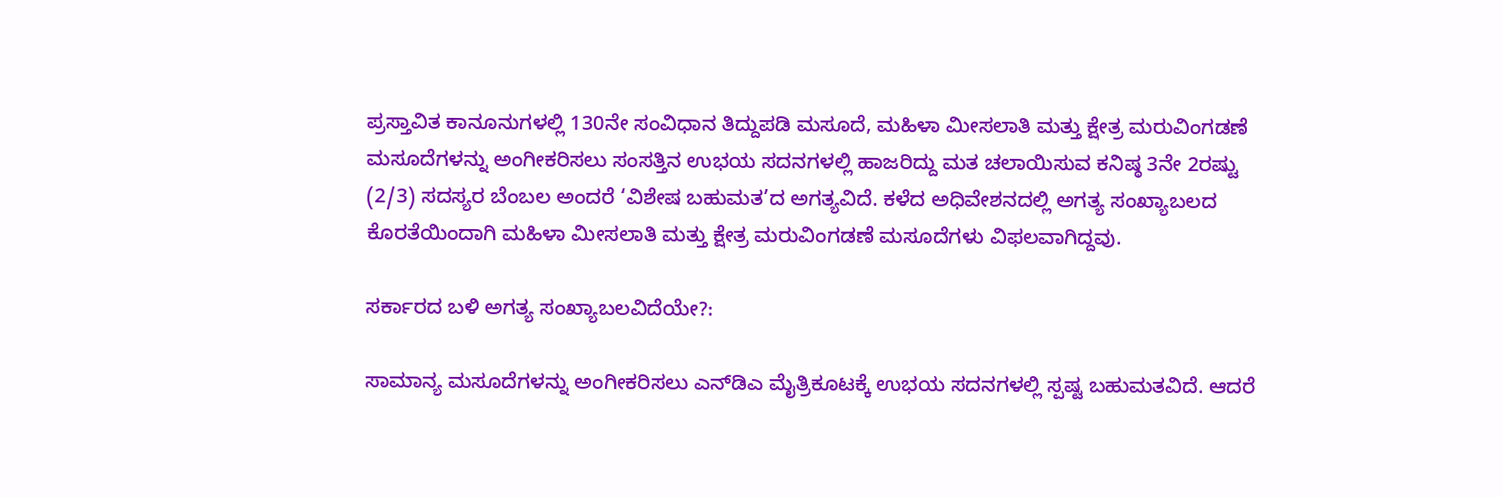ಪ್ರಸ್ತಾವಿತ ಕಾನೂನುಗಳಲ್ಲಿ 130ನೇ ಸಂವಿಧಾನ ತಿದ್ದುಪಡಿ ಮಸೂದೆ, ಮಹಿಳಾ ಮೀಸಲಾತಿ ಮತ್ತು ಕ್ಷೇತ್ರ ಮರುವಿಂಗಡಣೆ ಮಸೂದೆಗಳನ್ನು ಅಂಗೀಕರಿಸಲು ಸಂಸತ್ತಿನ ಉಭಯ ಸದನಗಳಲ್ಲಿ ಹಾಜರಿದ್ದು ಮತ ಚಲಾಯಿಸುವ ಕನಿಷ್ಠ 3ನೇ 2ರಷ್ಟು (2/3) ಸದಸ್ಯರ ಬೆಂಬಲ ಅಂದರೆ ‘ವಿಶೇಷ ಬಹುಮತ’ದ ಅಗತ್ಯವಿದೆ. ಕಳೆದ ಅಧಿವೇಶನದಲ್ಲಿ ಅಗತ್ಯ ಸಂಖ್ಯಾಬಲದ ಕೊರತೆಯಿಂದಾಗಿ ಮಹಿಳಾ ಮೀಸಲಾತಿ ಮತ್ತು ಕ್ಷೇತ್ರ ಮರುವಿಂಗಡಣೆ ಮಸೂದೆಗಳು ವಿಫಲವಾಗಿದ್ದವು.

ಸರ್ಕಾರದ ಬಳಿ ಅಗತ್ಯ ಸಂಖ್ಯಾಬಲವಿದೆಯೇ?:

ಸಾಮಾನ್ಯ ಮಸೂದೆಗಳನ್ನು ಅಂಗೀಕರಿಸಲು ಎನ್‌ಡಿಎ ಮೈತ್ರಿಕೂಟಕ್ಕೆ ಉಭಯ ಸದನಗಳಲ್ಲಿ ಸ್ಪಷ್ಟ ಬಹುಮತವಿದೆ. ಆದರೆ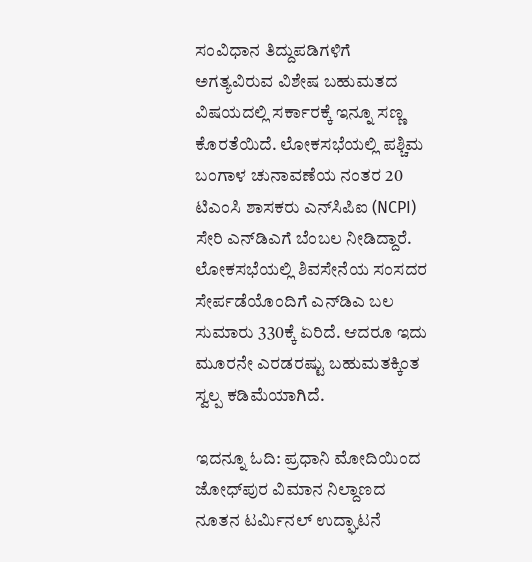ಸಂವಿಧಾನ ತಿದ್ದುಪಡಿಗಳಿಗೆ ಅಗತ್ಯವಿರುವ ವಿಶೇಷ ಬಹುಮತದ ವಿಷಯದಲ್ಲಿ ಸರ್ಕಾರಕ್ಕೆ ಇನ್ನೂ ಸಣ್ಣ ಕೊರತೆಯಿದೆ. ಲೋಕಸಭೆಯಲ್ಲಿ ಪಶ್ಚಿಮ ಬಂಗಾಳ ಚುನಾವಣೆಯ ನಂತರ 20 ಟಿಎಂಸಿ ಶಾಸಕರು ಎನ್‌ಸಿಪಿಐ (NCPI) ಸೇರಿ ಎನ್‌ಡಿಎಗೆ ಬೆಂಬಲ ನೀಡಿದ್ದಾರೆ. ಲೋಕಸಭೆಯಲ್ಲಿ ಶಿವಸೇನೆಯ ಸಂಸದರ ಸೇರ್ಪಡೆಯೊಂದಿಗೆ ಎನ್‌ಡಿಎ ಬಲ ಸುಮಾರು 330ಕ್ಕೆ ಏರಿದೆ. ಆದರೂ ಇದು ಮೂರನೇ ಎರಡರಷ್ಟು ಬಹುಮತಕ್ಕಿಂತ ಸ್ವಲ್ಪ ಕಡಿಮೆಯಾಗಿದೆ.

ಇದನ್ನೂ ಓದಿ: ಪ್ರಧಾನಿ ಮೋದಿಯಿಂದ ಜೋಧ್‌ಪುರ ವಿಮಾನ ನಿಲ್ದಾಣದ ನೂತನ ಟರ್ಮಿನಲ್ ಉದ್ಘಾಟನೆ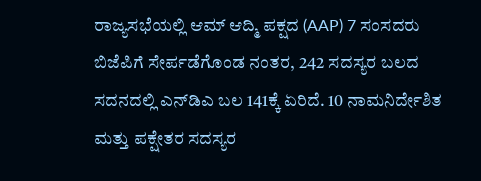ರಾಜ್ಯಸಭೆಯಲ್ಲಿ ಆಮ್ ಆದ್ಮಿ ಪಕ್ಷದ (AAP) 7 ಸಂಸದರು ಬಿಜೆಪಿಗೆ ಸೇರ್ಪಡೆಗೊಂಡ ನಂತರ, 242 ಸದಸ್ಯರ ಬಲದ ಸದನದಲ್ಲಿ ಎನ್‌ಡಿಎ ಬಲ 141ಕ್ಕೆ ಏರಿದೆ. 10 ನಾಮನಿರ್ದೇಶಿತ ಮತ್ತು ಪಕ್ಷೇತರ ಸದಸ್ಯರ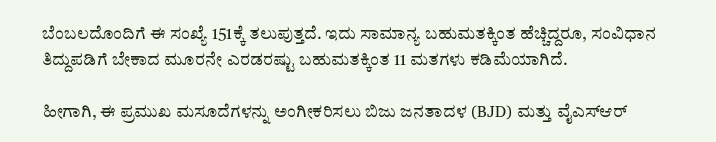ಬೆಂಬಲದೊಂದಿಗೆ ಈ ಸಂಖ್ಯೆ 151ಕ್ಕೆ ತಲುಪುತ್ತದೆ. ಇದು ಸಾಮಾನ್ಯ ಬಹುಮತಕ್ಕಿಂತ ಹೆಚ್ಚಿದ್ದರೂ, ಸಂವಿಧಾನ ತಿದ್ದುಪಡಿಗೆ ಬೇಕಾದ ಮೂರನೇ ಎರಡರಷ್ಟು ಬಹುಮತಕ್ಕಿಂತ 11 ಮತಗಳು ಕಡಿಮೆಯಾಗಿದೆ.

ಹೀಗಾಗಿ, ಈ ಪ್ರಮುಖ ಮಸೂದೆಗಳನ್ನು ಅಂಗೀಕರಿಸಲು ಬಿಜು ಜನತಾದಳ (BJD) ಮತ್ತು ವೈಎಸ್‌ಆರ್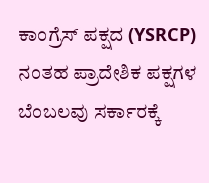ಕಾಂಗ್ರೆಸ್ ಪಕ್ಷದ (YSRCP) ನಂತಹ ಪ್ರಾದೇಶಿಕ ಪಕ್ಷಗಳ ಬೆಂಬಲವು ಸರ್ಕಾರಕ್ಕೆ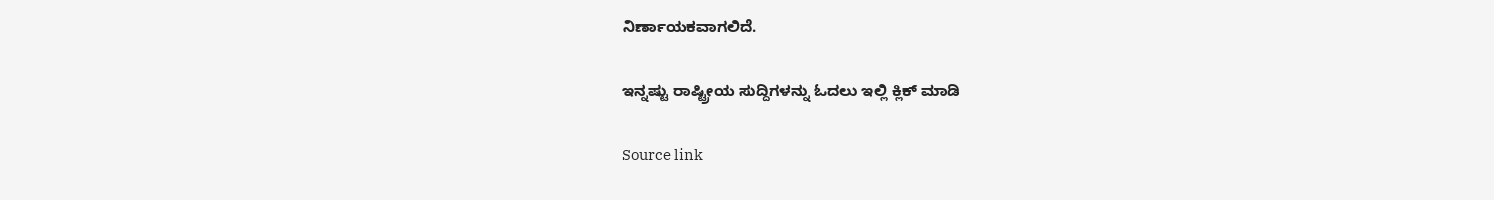ನಿರ್ಣಾಯಕವಾಗಲಿದೆ.

ಇನ್ನಷ್ಟು ರಾಷ್ಟ್ರೀಯ ಸುದ್ದಿಗಳನ್ನು ಓದಲು ಇಲ್ಲಿ ಕ್ಲಿಕ್ ಮಾಡಿ

Source link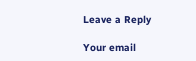Leave a Reply

Your email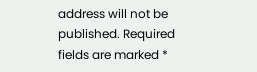address will not be published. Required fields are marked *